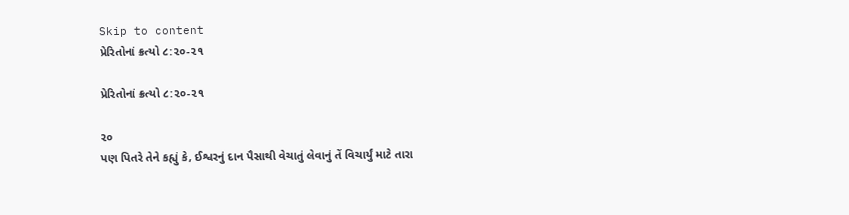Skip to content
પ્રેરિતોનાં ક્રત્યો ૮:૨૦-૨૧

પ્રેરિતોનાં ક્રત્યો ૮:૨૦-૨૧

૨૦
પણ પિતરે તેને કહ્યું કે, ઈશ્વરનું દાન પૈસાથી વેચાતું લેવાનું તેં વિચાર્યું માટે તારા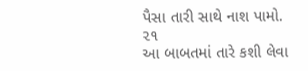પૈસા તારી સાથે નાશ પામો.
૨૧
આ બાબતમાં તારે કશી લેવા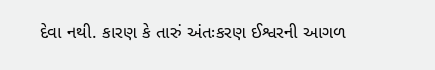દેવા નથી. કારણ કે તારું અંતઃકરણ ઈશ્વરની આગળ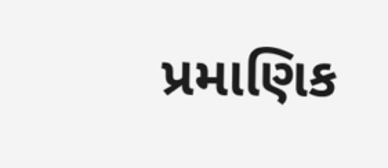પ્રમાણિક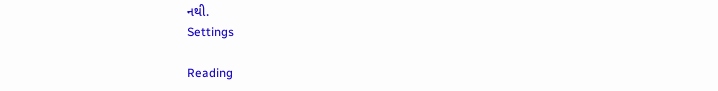નથી.
Settings

Reading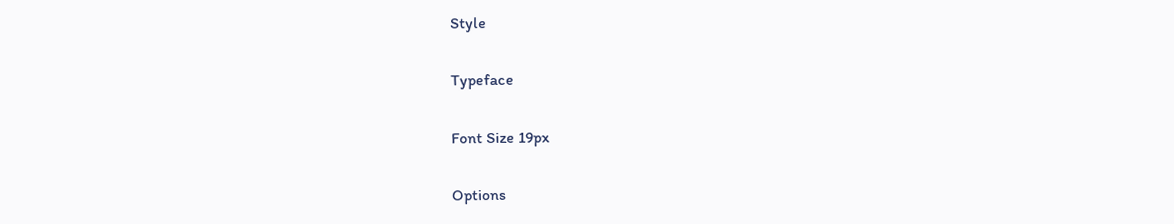Style

Typeface

Font Size 19px

Options